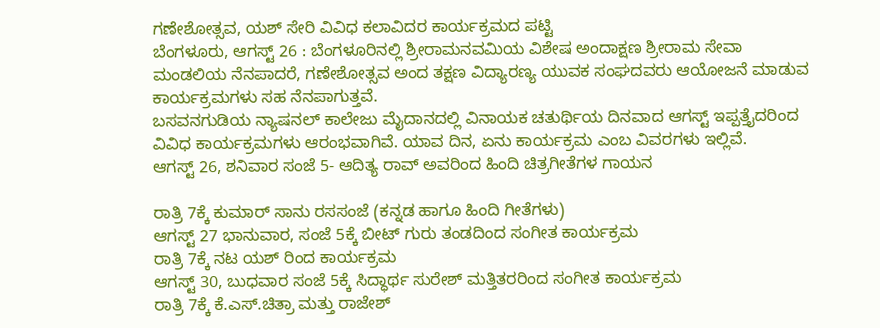ಗಣೇಶೋತ್ಸವ, ಯಶ್ ಸೇರಿ ವಿವಿಧ ಕಲಾವಿದರ ಕಾರ್ಯಕ್ರಮದ ಪಟ್ಟಿ
ಬೆಂಗಳೂರು, ಆಗಸ್ಟ್ 26 : ಬೆಂಗಳೂರಿನಲ್ಲಿ ಶ್ರೀರಾಮನವಮಿಯ ವಿಶೇಷ ಅಂದಾಕ್ಷಣ ಶ್ರೀರಾಮ ಸೇವಾ ಮಂಡಲಿಯ ನೆನಪಾದರೆ, ಗಣೇಶೋತ್ಸವ ಅಂದ ತಕ್ಷಣ ವಿದ್ಯಾರಣ್ಯ ಯುವಕ ಸಂಘದವರು ಆಯೋಜನೆ ಮಾಡುವ ಕಾರ್ಯಕ್ರಮಗಳು ಸಹ ನೆನಪಾಗುತ್ತವೆ.
ಬಸವನಗುಡಿಯ ನ್ಯಾಷನಲ್ ಕಾಲೇಜು ಮೈದಾನದಲ್ಲಿ ವಿನಾಯಕ ಚತುರ್ಥಿಯ ದಿನವಾದ ಆಗಸ್ಟ್ ಇಪ್ಪತ್ತೈದರಿಂದ ವಿವಿಧ ಕಾರ್ಯಕ್ರಮಗಳು ಆರಂಭವಾಗಿವೆ. ಯಾವ ದಿನ, ಏನು ಕಾರ್ಯಕ್ರಮ ಎಂಬ ವಿವರಗಳು ಇಲ್ಲಿವೆ.
ಆಗಸ್ಟ್ 26, ಶನಿವಾರ ಸಂಜೆ 5- ಆದಿತ್ಯ ರಾವ್ ಅವರಿಂದ ಹಿಂದಿ ಚಿತ್ರಗೀತೆಗಳ ಗಾಯನ

ರಾತ್ರಿ 7ಕ್ಕೆ ಕುಮಾರ್ ಸಾನು ರಸಸಂಜೆ (ಕನ್ನಡ ಹಾಗೂ ಹಿಂದಿ ಗೀತೆಗಳು)
ಆಗಸ್ಟ್ 27 ಭಾನುವಾರ, ಸಂಜೆ 5ಕ್ಕೆ ಬೀಟ್ ಗುರು ತಂಡದಿಂದ ಸಂಗೀತ ಕಾರ್ಯಕ್ರಮ
ರಾತ್ರಿ 7ಕ್ಕೆ ನಟ ಯಶ್ ರಿಂದ ಕಾರ್ಯಕ್ರಮ
ಆಗಸ್ಟ್ 30, ಬುಧವಾರ ಸಂಜೆ 5ಕ್ಕೆ ಸಿದ್ಧಾರ್ಥ ಸುರೇಶ್ ಮತ್ತಿತರರಿಂದ ಸಂಗೀತ ಕಾರ್ಯಕ್ರಮ
ರಾತ್ರಿ 7ಕ್ಕೆ ಕೆ.ಎಸ್.ಚಿತ್ರಾ ಮತ್ತು ರಾಜೇಶ್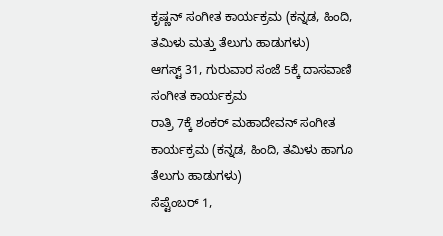ಕೃಷ್ಣನ್ ಸಂಗೀತ ಕಾರ್ಯಕ್ರಮ (ಕನ್ನಡ, ಹಿಂದಿ, ತಮಿಳು ಮತ್ತು ತೆಲುಗು ಹಾಡುಗಳು)
ಆಗಸ್ಟ್ 31, ಗುರುವಾರ ಸಂಜೆ 5ಕ್ಕೆ ದಾಸವಾಣಿ ಸಂಗೀತ ಕಾರ್ಯಕ್ರಮ
ರಾತ್ರಿ 7ಕ್ಕೆ ಶಂಕರ್ ಮಹಾದೇವನ್ ಸಂಗೀತ ಕಾರ್ಯಕ್ರಮ (ಕನ್ನಡ, ಹಿಂದಿ, ತಮಿಳು ಹಾಗೂ ತೆಲುಗು ಹಾಡುಗಳು)
ಸೆಪ್ಟೆಂಬರ್ 1,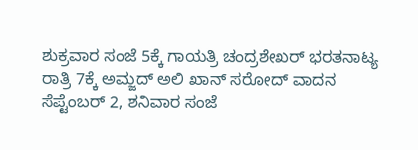ಶುಕ್ರವಾರ ಸಂಜೆ 5ಕ್ಕೆ ಗಾಯತ್ರಿ ಚಂದ್ರಶೇಖರ್ ಭರತನಾಟ್ಯ
ರಾತ್ರಿ 7ಕ್ಕೆ ಅಮ್ಜದ್ ಅಲಿ ಖಾನ್ ಸರೋದ್ ವಾದನ
ಸೆಪ್ಟೆಂಬರ್ 2, ಶನಿವಾರ ಸಂಜೆ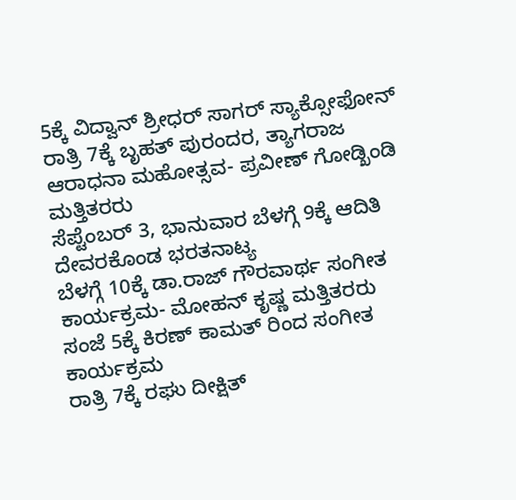5ಕ್ಕೆ ವಿದ್ವಾನ್ ಶ್ರೀಧರ್ ಸಾಗರ್ ಸ್ಯಾಕ್ಸೋಫೋನ್
ರಾತ್ರಿ 7ಕ್ಕೆ ಬೃಹತ್ ಪುರಂದರ, ತ್ಯಾಗರಾಜ ಆರಾಧನಾ ಮಹೋತ್ಸವ- ಪ್ರವೀಣ್ ಗೋಡ್ಖಿಂಡಿ ಮತ್ತಿತರರು
ಸೆಪ್ಟೆಂಬರ್ 3, ಭಾನುವಾರ ಬೆಳಗ್ಗೆ 9ಕ್ಕೆ ಆದಿತಿ ದೇವರಕೊಂಡ ಭರತನಾಟ್ಯ
ಬೆಳಗ್ಗೆ 10ಕ್ಕೆ ಡಾ.ರಾಜ್ ಗೌರವಾರ್ಥ ಸಂಗೀತ ಕಾರ್ಯಕ್ರಮ- ಮೋಹನ್ ಕೃಷ್ಣ ಮತ್ತಿತರರು
ಸಂಜೆ 5ಕ್ಕೆ ಕಿರಣ್ ಕಾಮತ್ ರಿಂದ ಸಂಗೀತ ಕಾರ್ಯಕ್ರಮ
ರಾತ್ರಿ 7ಕ್ಕೆ ರಘು ದೀಕ್ಷಿತ್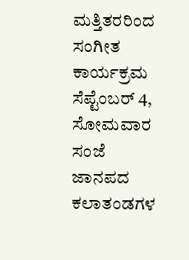ಮತ್ತಿತರರಿಂದ ಸಂಗೀತ ಕಾರ್ಯಕ್ರಮ
ಸೆಪ್ಟೆಂಬರ್ 4, ಸೋಮವಾರ ಸಂಜೆ ಜಾನಪದ ಕಲಾತಂಡಗಳ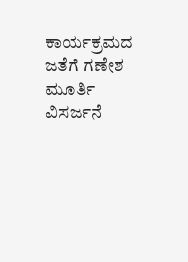ಕಾರ್ಯಕ್ರಮದ ಜತೆಗೆ ಗಣೇಶ ಮೂರ್ತಿ ವಿಸರ್ಜನೆ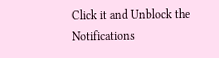Click it and Unblock the Notifications